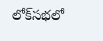లో‌క్‌సభలో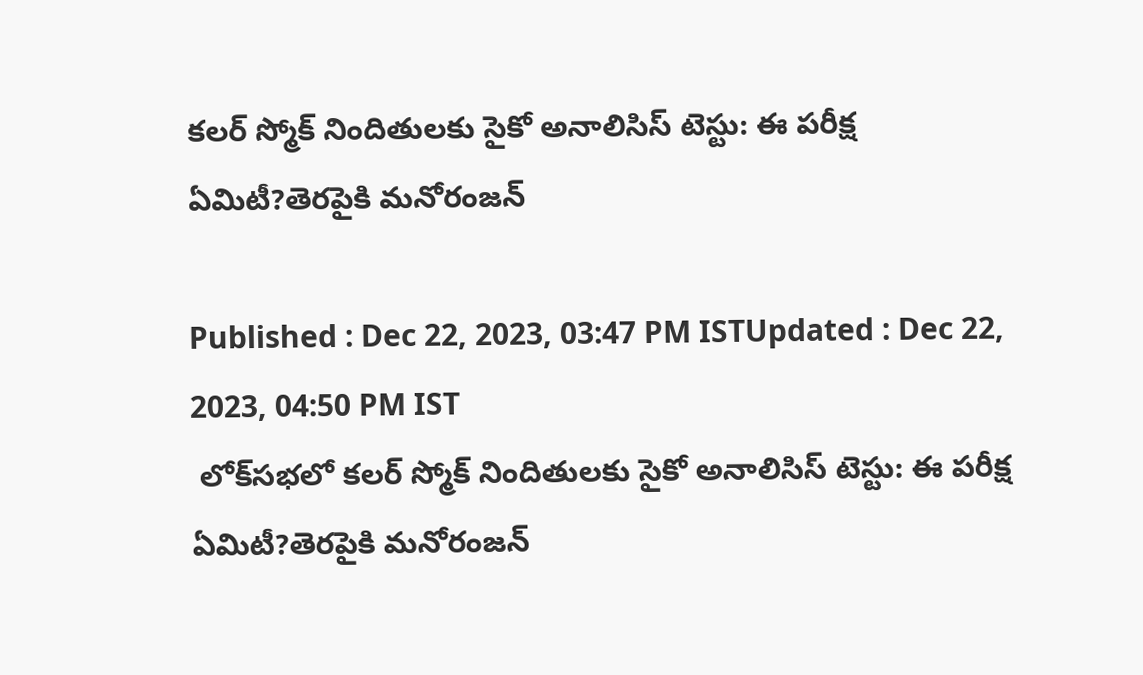కలర్ స్మోక్ నిందితులకు సైకో అనాలిసిస్ టెస్టు: ఈ పరీక్ష ఏమిటీ?తెరపైకి మనోరంజన్

Published : Dec 22, 2023, 03:47 PM ISTUpdated : Dec 22, 2023, 04:50 PM IST
 లో‌క్‌సభలో కలర్ స్మోక్ నిందితులకు సైకో అనాలిసిస్ టెస్టు: ఈ పరీక్ష ఏమిటీ?తెరపైకి మనోరంజన్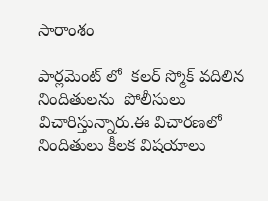సారాంశం

పార్లమెంట్ లో  కలర్ స్మోక్ వదిలిన నిందితులను  పోలీసులు విచారిస్తున్నారు.ఈ విచారణలో నిందితులు కీలక విషయాలు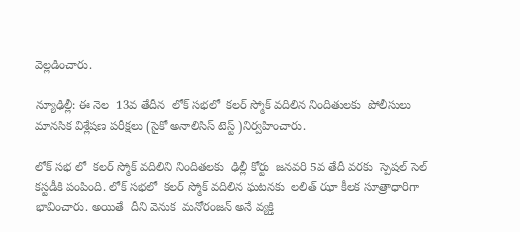వెల్లడించారు.

న్యూఢిల్లీ: ఈ నెల  13వ తేదీన  లోక్ సభలో  కలర్ స్మోక్ వదిలిన నిందితులకు  పోలీసులు మానసిక విశ్లేషణ పరీక్షలు (సైకో అనాలిసిస్ టెస్ట్ )నిర్వహించారు.

లోక్ సభ లో  కలర్ స్మోక్ వదిలిని నిందితలకు  ఢిల్లీ కోర్టు  జనవరి 5వ తేదీ వరకు  స్పెషల్ సెల్ కస్టడీకి పంపింది. లోక్ సభలో  కలర్ స్మోక్ వదిలిన ఘటనకు  లలిత్ ఝా కీలక సూత్రాధారిగా భావించారు. అయితే  దీని వెనుక  మనోరంజన్ అనే వ్యక్తి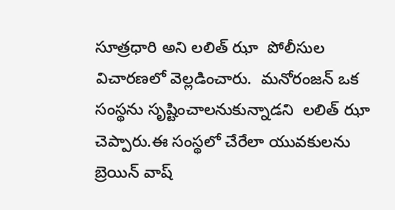సూత్రధారి అని లలిత్ ఝా  పోలీసుల విచారణలో వెల్లడించారు.  మనోరంజన్ ఒక సంస్థను సృష్టించాలనుకున్నాడని  లలిత్ ఝా చెప్పారు.ఈ సంస్థలో చేరేలా యువకులను బ్రెయిన్ వాష్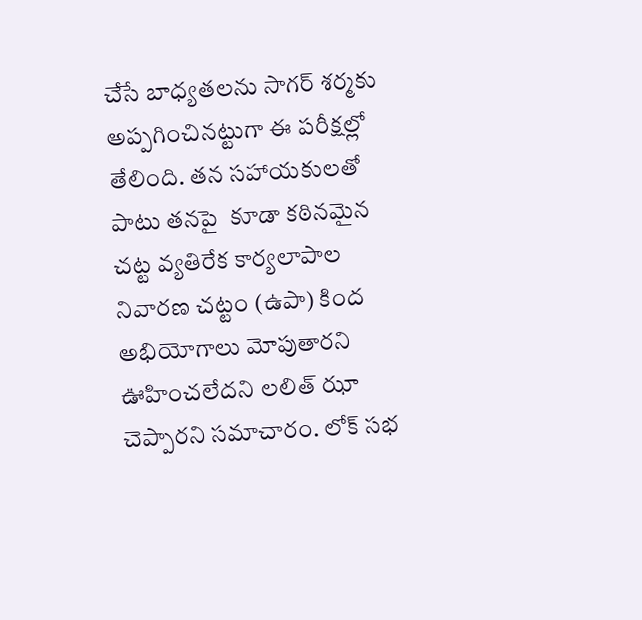చేసే బాధ్యతలను సాగర్ శర్మకు అప్పగించినట్టుగా ఈ పరీక్షల్లో తేలింది. తన సహాయకులతో పాటు తనపై  కూడా కఠినమైన చట్ట వ్యతిరేక కార్యలాపాల నివారణ చట్టం (ఉపా) కింద అభియోగాలు మోపుతారని  ఊహించలేదని లలిత్ ఝా చెప్పారని సమాచారం. లోక్ సభ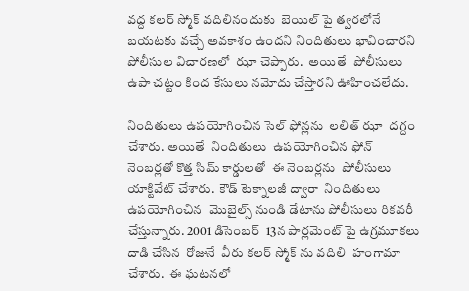వద్ద కలర్ స్మోక్ వదిలినందుకు  బెయిల్ పై త్వరలోనే బయటకు వచ్చే అవకాశం ఉందని నిందితులు భావించారని  పోలీసుల విచారణలో  ఝా చెప్పారు.  అయితే  పోలీసులు  ఉపా చట్టం కింద కేసులు నమోదు చేస్తారని ఊహించలేదు.

నిందితులు ఉపయోగించిన సెల్ ఫోన్లను  లలిత్ ఝా  దగ్దం చేశారు. అయితే  నిందితులు  ఉపయోగించిన ఫోన్ నెంబర్లతో కొత్త సిమ్ కార్డులతో  ఈ నెంబర్లను  పోలీసులు యాక్టివేట్ చేశారు.  కౌడ్ టెక్నాలజీ ద్వారా  నిందితులు ఉపయోగించిన  మొబైల్స్ నుండి డేటాను పోలీసులు రికవరీ చేస్తున్నారు. 2001 డిసెంబర్  13న పార్లమెంట్ పై ఉగ్రమూకలు దాడి చేసిన  రోజునే  వీరు కలర్ స్మోక్ ను వదిలి  హంగామా చేశారు.  ఈ ఘటనలో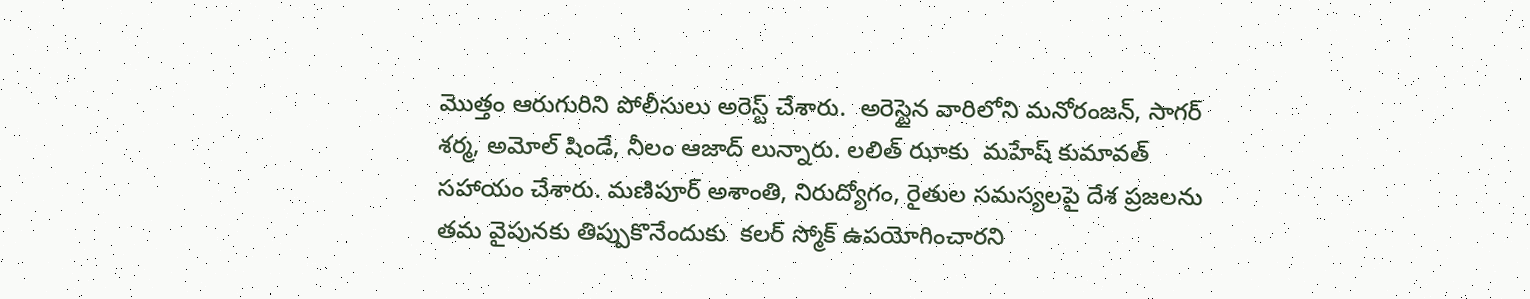మొత్తం ఆరుగురిని పోలీసులు అరెస్ట్ చేశారు.  అరెస్టైన వారిలోని మనోరంజన్, సాగర్ శర్మ, అమోల్ షిండే, నీలం ఆజాద్ లున్నారు. లలిత్ ఝాకు  మహేష్ కుమావత్  సహాయం చేశారు. మణిపూర్ అశాంతి, నిరుద్యోగం, రైతుల సమస్యలపై దేశ ప్రజలను తమ వైపునకు తిప్పుకొనేందుకు  కలర్ స్మోక్ ఉపయోగించారని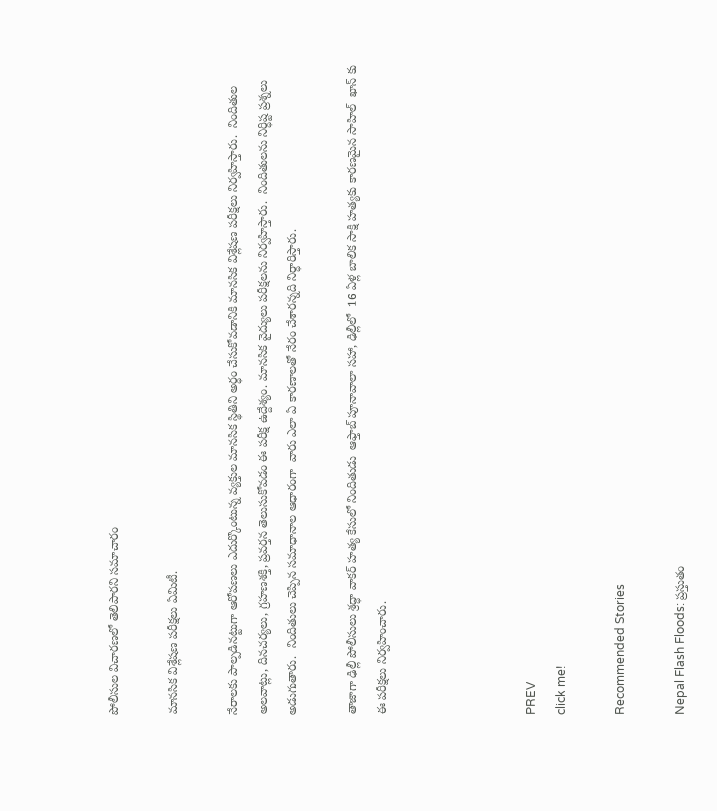పోలీసుల విచారణలో తెలిపారని సమాచారం

మానసిక విశ్లేషణ పరీక్షలు ఏమిటీ.

నేరాలకు పాల్పడినట్టుగా ఆరోపణలు ఎదుర్కొంటున్న వ్యక్తుల మానసిక స్థితిని అర్ధం చేసుకోవడానికి మానసిక విశ్లేషణ పరీక్షలు నిర్వహిస్తారు.  నిందితుల అలవాట్లు, దినచర్యలు, గ్రహణశక్తి, ప్రవర్తన తెలుసుకోవడం ఈ పరీక్ష ఉద్దేశ్యం. మానసిక వైద్యులు పరీక్షలను నిర్వహిస్తారు.  నిందితులను నిర్ధిష్ట ప్రశ్నలు అడుగుతారు.  నిందితులు చెప్పిన సమాధానాల ఆధారంగా  వారు ఎలా ఏ కారణాలతో నేరం చేశారన్నది నిర్ధారిస్తారు.

తాజాగా ఢిల్లీ పోలీసులు శ్రద్ధా వాకర్ హత్య కేసులో నిందితుడు  ఆఫ్తాబ్ పూనావాలా సహా, ఢిల్లీలో  16 ఏళ్ల బాలిక సాక్షి హత్యకు కారణమైన సాహిల్  ఖాన్ కు ఈ పరీక్షలు నిర్వహించారు.




PREV
click me!

Recommended Stories

Nepal Flash Floods: ప్రస్తుతం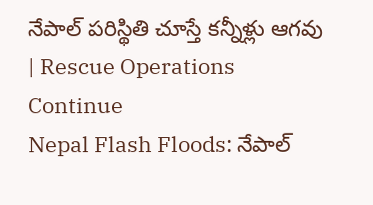నేపాల్ పరిస్థితి చూస్తే కన్నీళ్లు ఆగవు | Rescue Operations Continue
Nepal Flash Floods: నేపాల్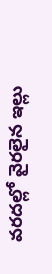వరదల్లో వైరలైన ఇల్లు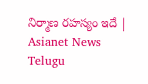నిర్మాణ రహస్యం ఇదే | Asianet News Telugu